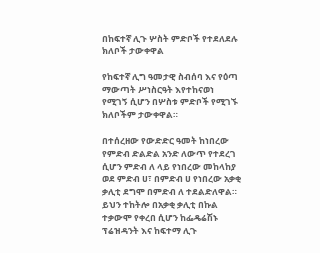በከፍተኛ ሊጉ ሦስት ምድቦች የተደለደሉ ክለቦች ታውቀዋል

የከፍተኛ ሊግ ዓመታዊ ስብሰባ እና የዕጣ ማውጣት ሥነስርዓት እየተከናወነ የሚገኝ ሲሆን በሦስቱ ምድቦች የሚገኙ ክለቦችም ታውቀዋል።

በተሰረዘው የውድድር ዓመት ከነበረው የምድብ ድልድል አንድ ለውጥ የተደረገ ሲሆን ምድብ ለ ላይ የነበረው መከላከያ ወደ ምድብ ሀ፣ በምድብ ሀ የነበረው አቃቂ ቃሊቲ ደግሞ በምድብ ለ ተደልድለዋል። ይህን ተከትሎ በአቃቂ ቃሊቲ በኩል ተቃውሞ የቀረበ ሲሆን ከፌዴሬሽኑ ፕሬዝዳንት እና ከፍተማ ሊጉ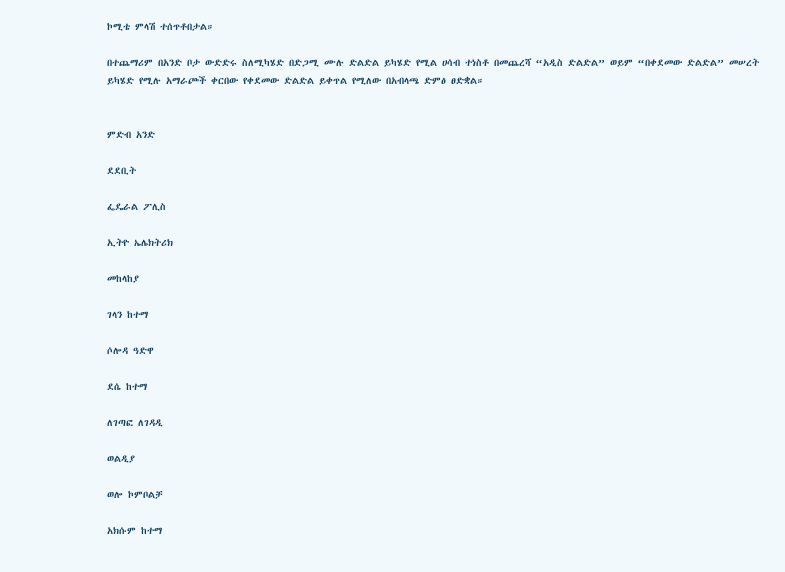ኮሚቴ ምላሽ ተሰጥቶበታል።

በተጨማሪም በአንድ ቦታ ውድድሩ ስለሚካሄድ በድጋሚ ሙሉ ድልድል ይካሄድ የሚል ሀሳብ ተነስቶ በመጨረሻ “አዲስ ድልድል” ወይም “በቀደመው ድልድል” መሠረት ይካሄድ የሚሉ አማራጮች ቀርበው የቀደመው ድልድል ይቀጥል የሚለው በአብላጫ ድምፅ ፀድቋል።


ምድብ አንድ

ደደቢት

ፌዴራል ፖሊስ

ኢትዮ ኤሌክትሪክ

መከላከያ

ገላን ከተማ

ሶሎዳ ዓድዋ

ደሴ ከተማ

ለገጣፎ ለገዳዲ

ወልዲያ

ወሎ ኮምቦልቻ

አክሱም ከተማ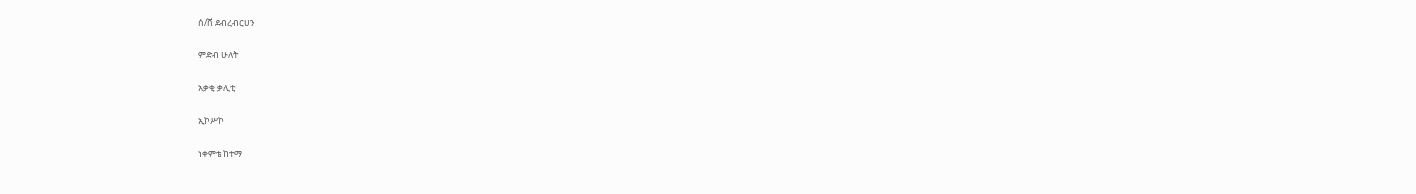ሰ/ሸ ደብረብርሀን

ምድብ ሁለት

አቃቂ ቃሊቲ

ኢኮሥኮ

ነቀምቴ ከተማ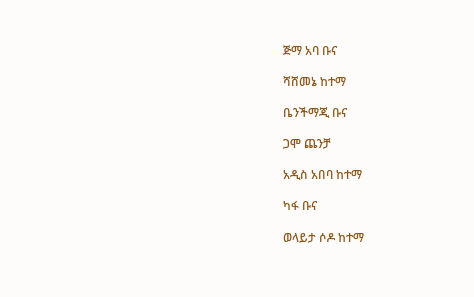ጅማ አባ ቡና

ሻሸመኔ ከተማ

ቤንችማጂ ቡና

ጋሞ ጨንቻ

አዲስ አበባ ከተማ

ካፋ ቡና

ወላይታ ሶዶ ከተማ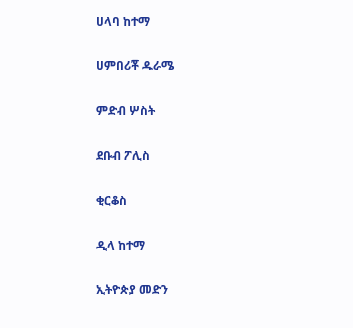ሀላባ ከተማ

ሀምበሪቾ ዱራሜ

ምድብ ሦስት

ደቡብ ፖሊስ

ቂርቆስ

ዲላ ከተማ

ኢትዮጵያ መድን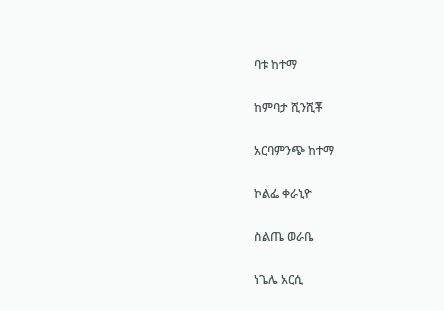ባቱ ከተማ

ከምባታ ሺንሺቾ

አርባምንጭ ከተማ

ኮልፌ ቀራኒዮ

ስልጤ ወራቤ

ነጌሌ አርሲ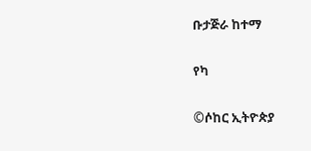ቡታጅራ ከተማ

የካ

©ሶከር ኢትዮጵያ